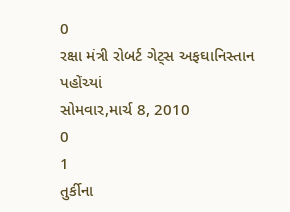0
રક્ષા મંત્રી રોબર્ટ ગેટ્સ અફઘાનિસ્તાન પહોંચ્યાં
સોમવાર,માર્ચ 8, 2010
0
1
તુર્કીના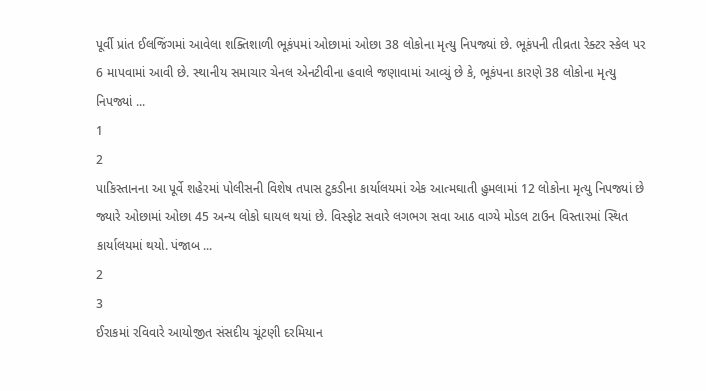પૂર્વી પ્રાંત ઈલજિંગમાં આવેલા શક્તિશાળી ભૂકંપમાં ઓછામાં ઓછા 38 લોકોના મૃત્યુ નિપજ્યાં છે. ભૂકંપની તીવ્રતા રેક્ટર સ્કેલ પર 6 માપવામાં આવી છે. સ્થાનીય સમાચાર ચેનલ એનટીવીના હવાલે જણાવામાં આવ્યું છે કે, ભૂકંપના કારણે 38 લોકોના મૃત્યુ નિપજ્યાં ...
1
2
પાકિસ્તાનના આ પૂર્વે શહેરમાં પોલીસની વિશેષ તપાસ ટુકડીના કાર્યાલયમાં એક આત્મઘાતી હુમલામાં 12 લોકોના મૃત્યુ નિપજ્યાં છે જ્યારે ઓછામાં ઓછા 45 અન્ય લોકો ઘાયલ થયાં છે. વિસ્ફોટ સવારે લગભગ સવા આઠ વાગ્યે મોડલ ટાઉન વિસ્તારમાં સ્થિત કાર્યાલયમાં થયો. પંજાબ ...
2
3
ઈરાકમાં રવિવારે આયોજીત સંસદીય ચૂંટણી દરમિયાન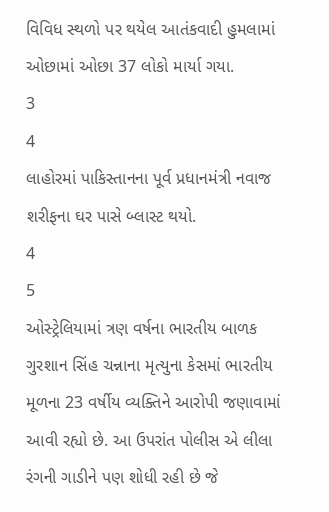વિવિધ સ્થળો પર થયેલ આતંકવાદી હુમલામાં ઓછામાં ઓછા 37 લોકો માર્યા ગયા.
3
4
લાહોરમાં પાકિસ્તાનના પૂર્વ પ્રધાનમંત્રી નવાજ શરીફના ઘર પાસે બ્લાસ્ટ થયો.
4
5
ઓસ્ટ્રેલિયામાં ત્રણ વર્ષના ભારતીય બાળક ગુરશાન સિંહ ચન્નાના મૃત્યુના કેસમાં ભારતીય મૂળના 23 વર્ષીય વ્યક્તિને આરોપી જણાવામાં આવી રહ્યો છે. આ ઉપરાંત પોલીસ એ લીલા રંગની ગાડીને પણ શોધી રહી છે જે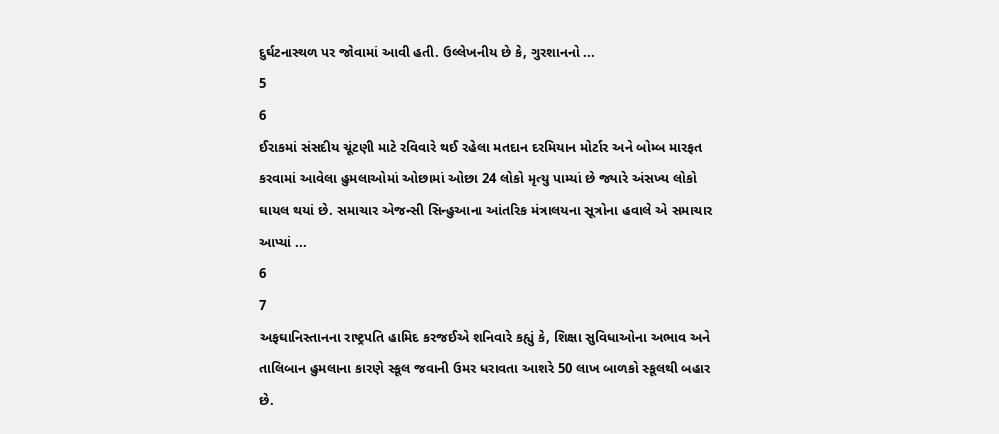દુર્ઘટનાસ્થળ પર જોવામાં આવી હતી. ઉલ્લેખનીય છે કે, ગુરશાનનો ...
5
6
ઈરાકમાં સંસદીય ચૂંટણી માટે રવિવારે થઈ રહેલા મતદાન દરમિયાન મોર્ટાર અને બોમ્બ મારફત કરવામાં આવેલા હુમલાઓમાં ઓછામાં ઓછા 24 લોકો મૃત્યુ પામ્યાં છે જ્યારે અંસખ્ય લોકો ઘાયલ થયાં છે. સમાચાર એજન્સી સિન્હુઆના આંતરિક મંત્રાલયના સૂત્રોના હવાલે એ સમાચાર આપ્યાં ...
6
7
અફઘાનિસ્તાનના રાષ્ટ્રપતિ હામિદ કરજઈએ શનિવારે કહ્યું કે, શિક્ષા સુવિધાઓના અભાવ અને તાલિબાન હુમલાના કારણે સ્કૂલ જવાની ઉમર ધરાવતા આશરે 50 લાખ બાળકો સ્કૂલથી બહાર છે.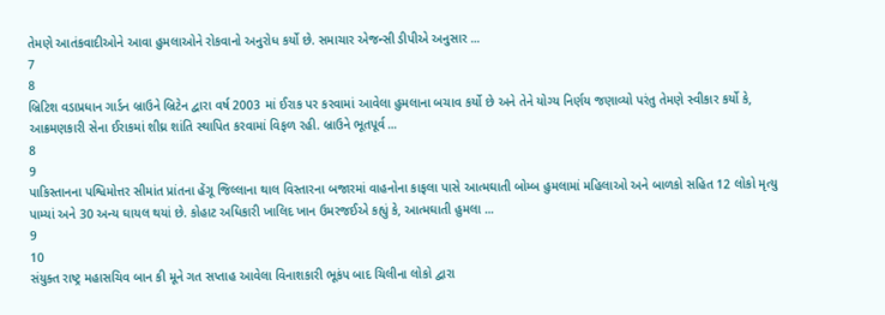તેમણે આતંકવાદીઓને આવા હુમલાઓને રોકવાનો અનુરોધ કર્યો છે. સમાચાર એજન્સી ડીપીએ અનુસાર ...
7
8
બ્રિટિશ વડાપ્રધાન ગાર્ડન બ્રાઉને બ્રિટેન દ્વારા વર્ષ 2003 માં ઈરાક પર કરવામાં આવેલા હુમલાના બચાવ કર્યો છે અને તેને યોગ્ય નિર્ણય જણાવ્યો પરંતુ તેમણે સ્વીકાર કર્યો કે, આક્રમણકારી સેના ઈરાકમાં શીઘ્ર શાંતિ સ્થાપિત કરવામાં વિફળ રહી. બ્રાઉને ભૂતપૂર્વ ...
8
9
પાકિસ્તાનના પશ્વિમોત્તર સીમાંત પ્રાંતના હેંગૂ જિલ્લાના થાલ વિસ્તારના બજારમાં વાહનોના કાફલા પાસે આત્મઘાતી બોમ્બ હુમલામાં મહિલાઓ અને બાળકો સહિત 12 લોકો મૃત્યુ પામ્યાં અને 30 અન્ય ઘાયલ થયાં છે. કોહાટ અધિકારી ખાલિદ ખાન ઉમરજઈએ કહ્યું કે, આત્મઘાતી હુમલા ...
9
10
સંયુક્ત રાષ્ટ્ર મહાસચિવ બાન કી મૂને ગત સપ્તાહ આવેલા વિનાશકારી ભૂકંપ બાદ ચિલીના લોકો દ્વારા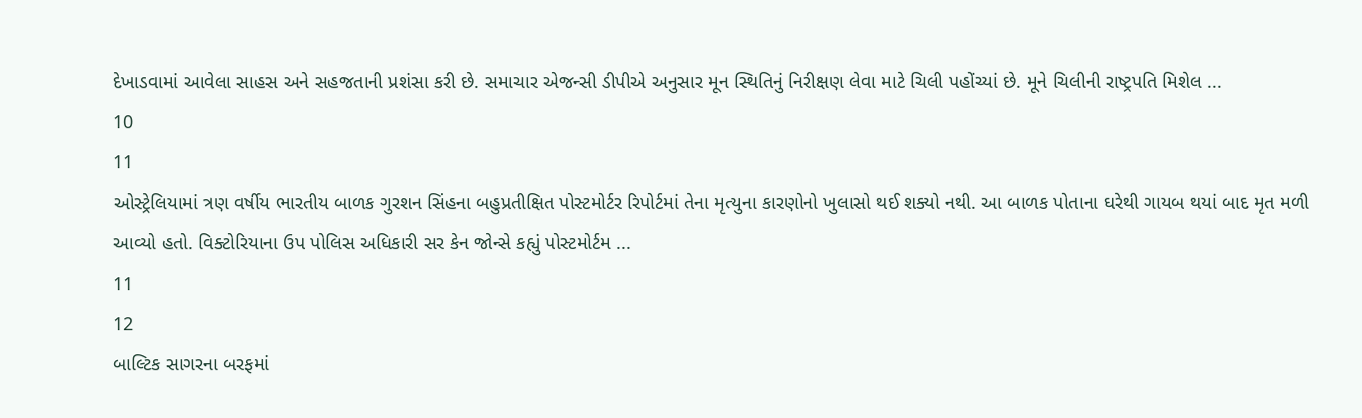દેખાડવામાં આવેલા સાહસ અને સહજતાની પ્રશંસા કરી છે. સમાચાર એજન્સી ડીપીએ અનુસાર મૂન સ્થિતિનું નિરીક્ષણ લેવા માટે ચિલી પહોંચ્યાં છે. મૂને ચિલીની રાષ્ટ્રપતિ મિશેલ ...
10
11
ઓસ્ટ્રેલિયામાં ત્રણ વર્ષીય ભારતીય બાળક ગુરશન સિંહના બહુપ્રતીક્ષિત પોસ્ટમોર્ટર રિપોર્ટમાં તેના મૃત્યુના કારણોનો ખુલાસો થઈ શક્યો નથી. આ બાળક પોતાના ઘરેથી ગાયબ થયાં બાદ મૃત મળી આવ્યો હતો. વિક્ટોરિયાના ઉપ પોલિસ અધિકારી સર કેન જોન્સે કહ્યું પોસ્ટમોર્ટમ ...
11
12
બાલ્ટિક સાગરના બરફમાં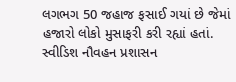લગભગ 50 જહાજ ફસાઈ ગયાં છે જેમાં હજારો લોકો મુસાફરી કરી રહ્યાં હતાં. સ્વીડિશ નૌવહન પ્રશાસન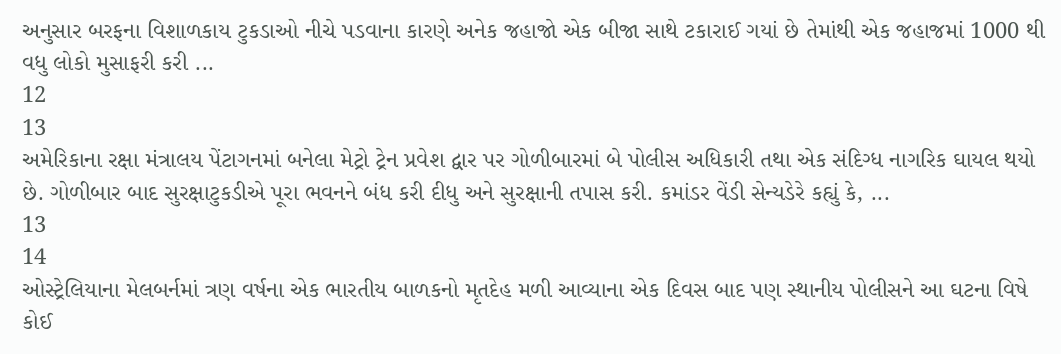અનુસાર બરફના વિશાળકાય ટુકડાઓ નીચે પડવાના કારણે અનેક જહાજો એક બીજા સાથે ટકારાઈ ગયાં છે તેમાંથી એક જહાજમાં 1000 થી વધુ લોકો મુસાફરી કરી ...
12
13
અમેરિકાના રક્ષા મંત્રાલય પેંટાગનમાં બનેલા મેટ્રો ટ્રેન પ્રવેશ દ્વાર પર ગોળીબારમાં બે પોલીસ અધિકારી તથા એક સંદિગ્ધ નાગરિક ઘાયલ થયો છે. ગોળીબાર બાદ સુરક્ષાટુકડીએ પૂરા ભવનને બંધ કરી દીધુ અને સુરક્ષાની તપાસ કરી. કમાંડર વેંડી સેન્યડેરે કહ્યું કે, ...
13
14
ઓસ્ટ્રેલિયાના મેલબર્નમાં ત્રણ વર્ષના એક ભારતીય બાળકનો મૃતદેહ મળી આવ્યાના એક દિવસ બાદ પણ સ્થાનીય પોલીસને આ ઘટના વિષે કોઈ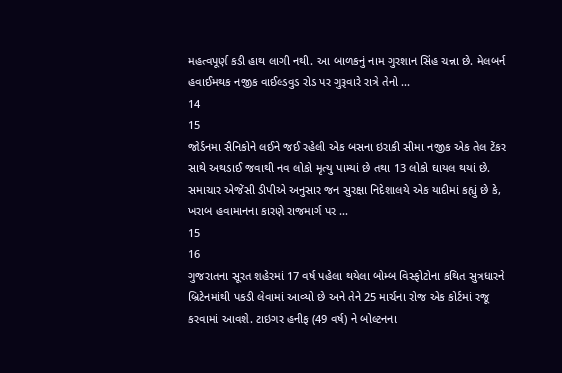મહત્વપૂર્ણ કડી હાથ લાગી નથી. આ બાળકનું નામ ગુરશાન સિંહ ચન્ના છે. મેલબર્ન હવાઈમથક નજીક વાઈલ્ડવુડ રોડ પર ગુરૂવારે રાત્રે તેનો ...
14
15
જોર્ડનમા સૈનિકોને લઈને જઈ રહેલી એક બસના ઇરાકી સીમા નજીક એક તેલ ટેંકર સાથે અથડાઈ જવાથી નવ લોકો મૃત્યુ પામ્યાં છે તથા 13 લોકો ઘાયલ થયાં છે. સમાચાર એજેંસી ડીપીએ અનુસાર જન સુરક્ષા નિદેશાલયે એક યાદીમાં કહ્યું છે કે, ખરાબ હવામાનના કારણે રાજમાર્ગ પર ...
15
16
ગુજરાતના સૂરત શહેરમાં 17 વર્ષ પહેલા થયેલા બોમ્બ વિસ્ફોટોના કથિત સુત્રધારને બ્રિટેનમાંથી પકડી લેવામાં આવ્યો છે અને તેને 25 માર્ચના રોજ એક કોર્ટમાં રજૂ કરવામાં આવશે. ટાઇગર હનીફ (49 વર્ષ) ને બોલ્ટનના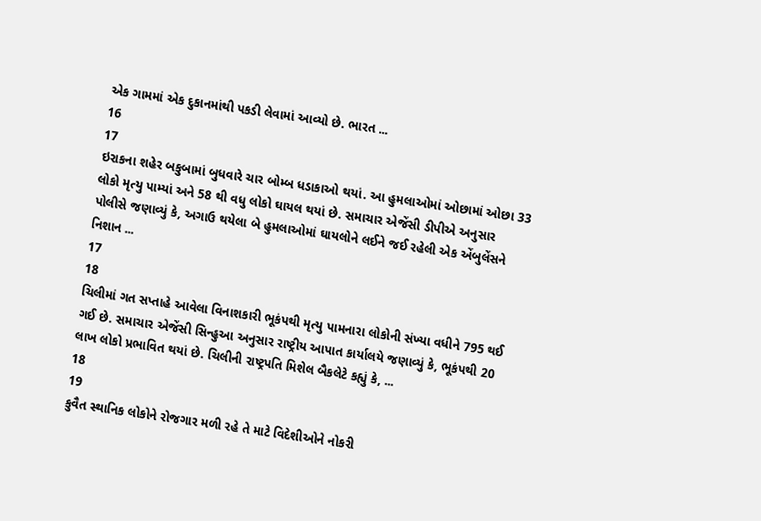એક ગામમાં એક દુકાનમાંથી પકડી લેવામાં આવ્યો છે. ભારત ...
16
17
ઇરાકના શહેર બકુબામાં બુધવારે ચાર બોમ્બ ધડાકાઓ થયાં. આ હુમલાઓમાં ઓછામાં ઓછા 33 લોકો મૃત્યુ પામ્યાં અને 58 થી વધુ લોકો ઘાયલ થયાં છે. સમાચાર એજેંસી ડીપીએ અનુસાર પોલીસે જણાવ્યું કે, અગાઉ થયેલા બે હુમલાઓમાં ઘાયલોને લઈને જઈ રહેલી એક એંબુલેંસને નિશાન ...
17
18
ચિલીમાં ગત સપ્તાહે આવેલા વિનાશકારી ભૂકંપથી મૃત્યુ પામનારા લોકોની સંખ્યા વધીને 795 થઈ ગઈ છે. સમાચાર એજેંસી સિન્હુઆ અનુસાર રાષ્ટ્રીય આપાત કાર્યાલયે જણાવ્યું કે, ભૂકંપથી 20 લાખ લોકો પ્રભાવિત થયાં છે. ચિલીની રાષ્ટ્રપતિ મિશેલ બૈકલેટે કહ્યું કે, ...
18
19
કુવૈત સ્થાનિક લોકોને રોજગાર મળી રહે તે માટે વિદેશીઓને નોકરી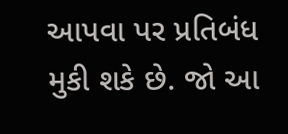આપવા પર પ્રતિબંધ મુકી શકે છે. જો આ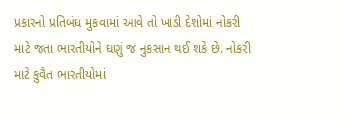પ્રકારનો પ્રતિબંધ મુકવામાં આવે તો ખાડી દેશોમાં નોકરી માટે જતા ભારતીયોને ઘણું જ નુકસાન થઈ શકે છે. નોકરી માટે કુવૈત ભારતીયોમાં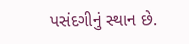પસંદગીનું સ્થાન છે.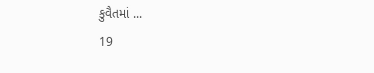કુવૈતમાં ...
19